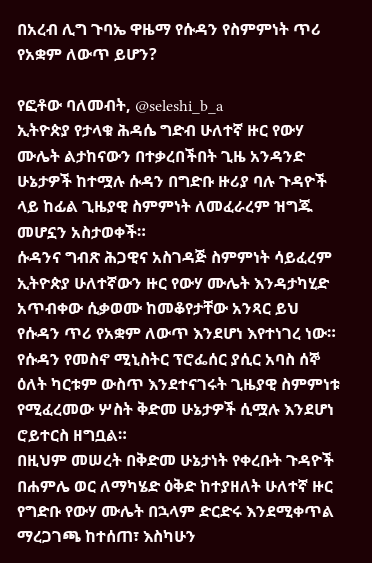በአረብ ሊግ ጉባኤ ዋዜማ የሱዳን የስምምነት ጥሪ የአቋም ለውጥ ይሆን?

የፎቶው ባለመብት, @seleshi_b_a
ኢትዮጵያ የታላቁ ሕዳሴ ግድብ ሁለተኛ ዙር የውሃ ሙሌት ልታከናውን በተቃረበችበት ጊዜ አንዳንድ ሁኔታዎች ከተሟሉ ሱዳን በግድቡ ዙሪያ ባሉ ጉዳዮች ላይ ከፊል ጊዜያዊ ስምምነት ለመፈራረም ዝግጁ መሆኗን አስታወቀች።
ሱዳንና ግብጽ ሕጋዊና አስገዳጅ ስምምነት ሳይፈረም ኢትዮጵያ ሁለተኛውን ዙር የውሃ ሙሌት እንዳታካሂድ አጥብቀው ሲቃወሙ ከመቆየታቸው አንጻር ይህ የሱዳን ጥሪ የአቋም ለውጥ እንደሆነ እየተነገረ ነው።
የሱዳን የመስኖ ሚኒስትር ፕሮፌሰር ያሲር አባስ ሰኞ ዕለት ካርቱም ውስጥ እንደተናገሩት ጊዜያዊ ስምምነቱ የሚፈረመው ሦስት ቅድመ ሁኔታዎች ሲሟሉ እንደሆነ ሮይተርስ ዘግቧል።
በዚህም መሠረት በቅድመ ሁኔታነት የቀረቡት ጉዳዮች በሐምሌ ወር ለማካሄድ ዕቅድ ከተያዘለት ሁለተኛ ዙር የግድቡ የውሃ ሙሌት በኋላም ድርድሩ እንደሚቀጥል ማረጋገጫ ከተሰጠ፣ እስካሁን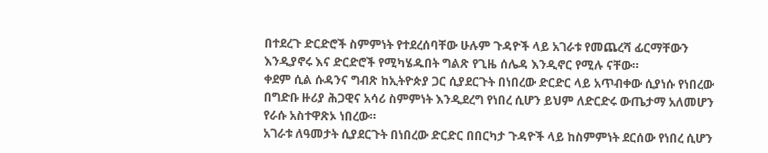በተደረጉ ድርድሮች ስምምነት የተደረሰባቸው ሁሉም ጉዳዮች ላይ አገራቱ የመጨረሻ ፊርማቸውን እንዲያኖሩ እና ድርድሮች የሚካሄዱበት ግልጽ የጊዜ ሰሌዳ እንዲኖር የሚሉ ናቸው።
ቀደም ሲል ሱዳንና ግብጽ ከኢትዮጵያ ጋር ሲያደርጉት በነበረው ድርድር ላይ አጥብቀው ሲያነሱ የነበረው በግድቡ ዙሪያ ሕጋዊና አሳሪ ስምምነት እንዲደረግ የነበረ ሲሆን ይህም ለድርድሩ ውጤታማ አለመሆን የራሱ አስተዋጽኦ ነበረው።
አገራቱ ለዓመታት ሲያደርጉት በነበረው ድርድር በበርካታ ጉዳዮች ላይ ከስምምነት ደርሰው የነበረ ሲሆን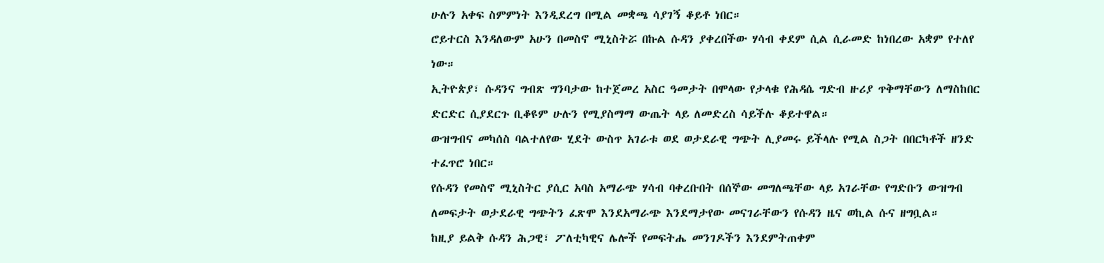ሁሉን አቀፍ ስምምነት እንዲደረግ በሚል መቋጫ ሳያገኝ ቆይቶ ነበር።
ሮይተርስ እንዳለውም አሁን በመስኖ ሚኒስትሯ በኩል ሱዳን ያቀረበችው ሃሳብ ቀደም ሲል ሲራመድ ከነበረው አቋም የተለየ ነው።
ኢትዮጵያ፣ ሱዳንና ግብጽ ግንባታው ከተጀመረ አስር ዓመታት በሞላው የታላቁ የሕዳሴ ግድብ ዙሪያ ጥቅማቸውን ለማስከበር ድርድር ሲያደርጉ ቢቆዩም ሁሉን የሚያስማማ ውጤት ላይ ለመድረስ ሳይችሉ ቆይተዋል።
ውዝግብና መካሰስ ባልተለየው ሂደት ውስጥ አገራቱ ወደ ወታደራዊ ግጭት ሊያመሩ ይችላሉ የሚል ስጋት በበርካቶች ዘንድ ተፈጥሮ ነበር።
የሱዳን የመስኖ ሚኒስትር ያሲር አባስ አማራጭ ሃሳብ ባቀረቡበት በሰኞው መግለጫቸው ላይ አገራቸው የግድቡን ውዝግብ ለመፍታት ወታደራዊ ግጭትን ፈጽሞ እንደአማራጭ እንደማታየው መናገራቸውን የሱዳን ዜና ወኪል ሱና ዘግቧል።
ከዚያ ይልቅ ሱዳን ሕጋዊ፣ ፖለቲካዊና ሌሎች የመፍትሔ መንገዶችን እንደምትጠቀም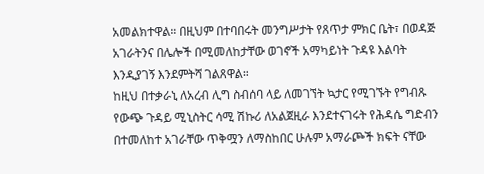አመልክተዋል። በዚህም በተባበሩት መንግሥታት የጸጥታ ምክር ቤት፣ በወዳጅ አገራትንና በሌሎች በሚመለከታቸው ወገኖች አማካይነት ጉዳዩ እልባት እንዲያገኝ እንደምትሻ ገልጸዋል።
ከዚህ በተቃራኒ ለአረብ ሊግ ስብሰባ ላይ ለመገኘት ኳታር የሚገኙት የግብጹ የውጭ ጉዳይ ሚኒስትር ሳሚ ሽኩሪ ለአልጀዚራ እንደተናገሩት የሕዳሴ ግድብን በተመለከተ አገራቸው ጥቅሟን ለማስከበር ሁሉም አማራጮች ክፍት ናቸው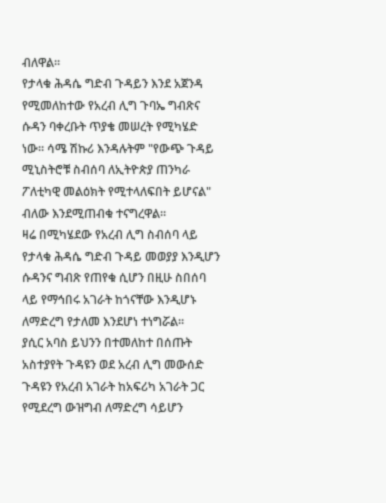ብለዋል።
የታላቁ ሕዳሴ ግድብ ጉዳይን እንደ አጀንዳ የሚመለከተው የአረብ ሊግ ጉባኤ ግብጽና ሱዳን ባቀረቡት ጥያቄ መሠረት የሚካሄድ ነው። ሳሜ ሽኩሪ እንዳሉትም "የውጭ ጉዳይ ሚኒስትሮቹ ስብሰባ ለኢትዮጵያ ጠንካራ ፖለቲካዊ መልዕክት የሚተላለፍበት ይሆናል" ብለው እንደሚጠብቁ ተናግረዋል።
ዛሬ በሚካሄደው የአረብ ሊግ ስብሰባ ላይ የታላቁ ሕዳሴ ግድብ ጉዳይ መወያያ እንዲሆን ሱዳንና ግብጽ የጠየቁ ሲሆን በዚሁ ስበሰባ ላይ የማኅበሩ አገራት ከጎናቸው እንዲሆኑ ለማድረግ የታለመ እንደሆነ ተነግሯል።
ያሲር አባስ ይህንን በተመለከተ በሰጡት አስተያየት ጉዳዩን ወደ አረብ ሊግ መውሰድ ጉዳዩን የአረብ አገራት ከአፍሪካ አገራት ጋር የሚደረግ ውዝግብ ለማድረግ ሳይሆን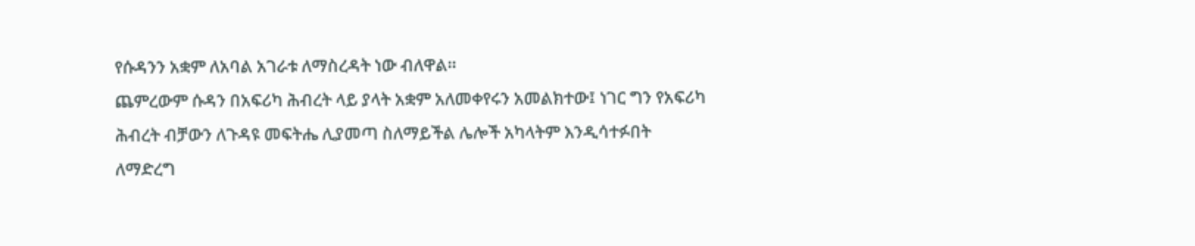የሱዳንን አቋም ለአባል አገራቱ ለማስረዳት ነው ብለዋል።
ጨምረውም ሱዳን በአፍሪካ ሕብረት ላይ ያላት አቋም አለመቀየሩን አመልክተው፤ ነገር ግን የአፍሪካ ሕብረት ብቻውን ለጉዳዩ መፍትሔ ሊያመጣ ስለማይችል ሌሎች አካላትም እንዲሳተፉበት ለማድረግ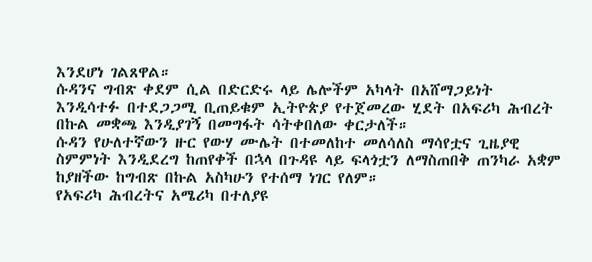እንደሆነ ገልጸዋል።
ሱዳንና ግብጽ ቀደም ሲል በድርድሩ ላይ ሌሎችም አካላት በአሸማጋይነት እንዲሳተፉ በተደጋጋሚ ቢጠይቁም ኢትዮጵያ የተጀመረው ሂደት በአፍሪካ ሕብረት በኩል መቋጫ እንዲያገኝ በመግፋት ሳትቀበለው ቀርታለች።
ሱዳን የሁለተኛውን ዙር የውሃ ሙሌት በተመለከተ መለሳለስ ማሳየቷና ጊዜያዊ ስምምነት እንዲደረግ ከጠየቀች በኋላ በጉዳዩ ላይ ፍላጎቷን ለማስጠበቅ ጠንካራ አቋም ከያዘችው ከግብጽ በኩል አስካሁን የተሰማ ነገር የለም።
የአፍሪካ ሕብረትና አሜሪካ በተለያዩ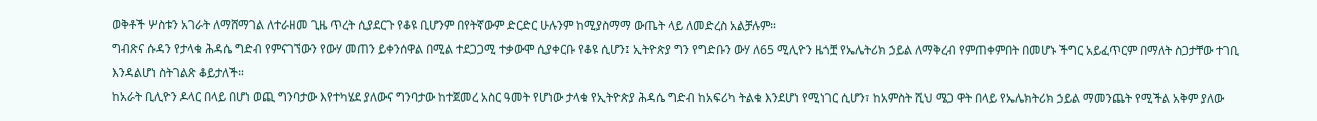ወቅቶች ሦስቱን አገራት ለማሸማገል ለተራዘመ ጊዜ ጥረት ሲያደርጉ የቆዩ ቢሆንም በየትኛውም ድርድር ሁሉንም ከሚያስማማ ውጤት ላይ ለመድረስ አልቻሉም።
ግብጽና ሱዳን የታላቁ ሕዳሴ ግድብ የምናገኘውን የውሃ መጠን ይቀንሰዋል በሚል ተደጋጋሚ ተቃውሞ ሲያቀርቡ የቆዩ ሲሆን፤ ኢትዮጵያ ግን የግድቡን ውሃ ለ65 ሚሊዮን ዜጎቿ የኤሌትሪክ ኃይል ለማቅረብ የምጠቀምበት በመሆኑ ችግር አይፈጥርም በማለት ስጋታቸው ተገቢ እንዳልሆነ ስትገልጽ ቆይታለች።
ከአራት ቢሊዮን ዶላር በላይ በሆነ ወጪ ግንባታው እየተካሄደ ያለውና ግንባታው ከተጀመረ አስር ዓመት የሆነው ታላቁ የኢትዮጵያ ሕዳሴ ግድብ ከአፍሪካ ትልቁ እንደሆነ የሚነገር ሲሆን፣ ከአምስት ሺህ ሜጋ ዋት በላይ የኤሌክትሪክ ኃይል ማመንጨት የሚችል አቅም ያለው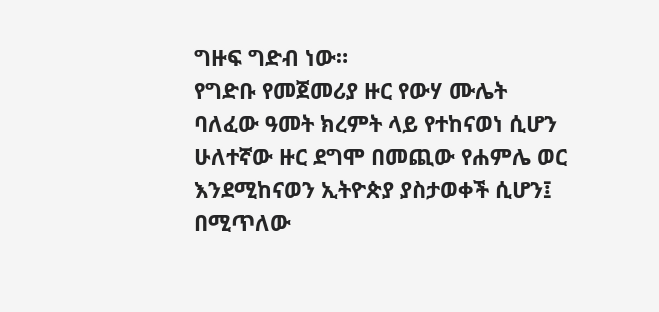ግዙፍ ግድብ ነው።
የግድቡ የመጀመሪያ ዙር የውሃ ሙሌት ባለፈው ዓመት ክረምት ላይ የተከናወነ ሲሆን ሁለተኛው ዙር ደግሞ በመጪው የሐምሌ ወር እንደሚከናወን ኢትዮጵያ ያስታወቀች ሲሆን፤ በሚጥለው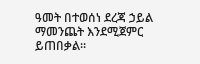ዓመት በተወሰነ ደረጃ ኃይል ማመንጨት እንደሚጀምር ይጠበቃል።